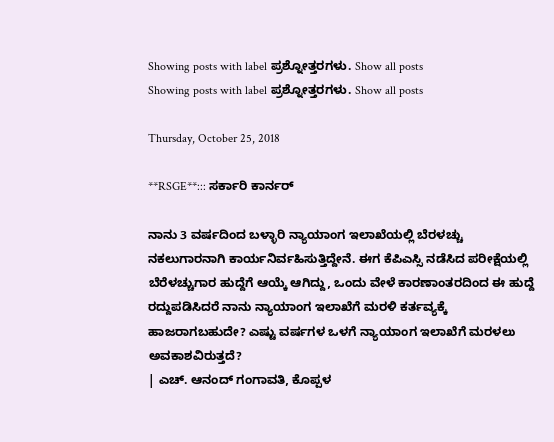Showing posts with label ಪ್ರಶ್ನೋತ್ತರಗಳು. Show all posts
Showing posts with label ಪ್ರಶ್ನೋತ್ತರಗಳು. Show all posts

Thursday, October 25, 2018

**RSGE**::: ಸರ್ಕಾರಿ ಕಾರ್ನರ್

ನಾನು 3 ವರ್ಷದಿಂದ ಬಳ್ಳಾರಿ ನ್ಯಾಯಾಂಗ ಇಲಾಖೆಯಲ್ಲಿ ಬೆರಳಚ್ಚು ನಕಲುಗಾರನಾಗಿ ಕಾರ್ಯನಿರ್ವಹಿಸುತ್ತಿದ್ದೇನೆ. ಈಗ ಕೆಪಿಎಸ್ಸಿ ನಡೆಸಿದ ಪರೀಕ್ಷೆಯಲ್ಲಿ ಬೆರೆಳಚ್ಚುಗಾರ ಹುದ್ದೆಗೆ ಆಯ್ಕೆ ಆಗಿದ್ದು, ಒಂದು ವೇಳೆ ಕಾರಣಾಂತರದಿಂದ ಈ ಹುದ್ದೆ ರದ್ದುಪಡಿಸಿದರೆ ನಾನು ನ್ಯಾಯಾಂಗ ಇಲಾಖೆಗೆ ಮರಳಿ ಕರ್ತವ್ಯಕ್ಕೆ ಹಾಜರಾಗಬಹುದೇ? ಎಷ್ಟು ವರ್ಷಗಳ ಒಳಗೆ ನ್ಯಾಯಾಂಗ ಇಲಾಖೆಗೆ ಮರಳಲು ಅವಕಾಶವಿರುತ್ತದೆ?
| ಎಚ್. ಆನಂದ್ ಗಂಗಾವತಿ, ಕೊಪ್ಪಳ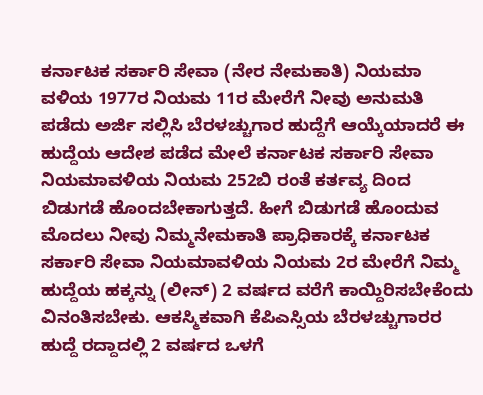ಕರ್ನಾಟಕ ಸರ್ಕಾರಿ ಸೇವಾ (ನೇರ ನೇಮಕಾತಿ) ನಿಯಮಾ ವಳಿಯ 1977ರ ನಿಯಮ 11ರ ಮೇರೆಗೆ ನೀವು ಅನುಮತಿ ಪಡೆದು ಅರ್ಜಿ ಸಲ್ಲಿಸಿ ಬೆರಳಚ್ಚುಗಾರ ಹುದ್ದೆಗೆ ಆಯ್ಕೆಯಾದರೆ ಈ ಹುದ್ದೆಯ ಆದೇಶ ಪಡೆದ ಮೇಲೆ ಕರ್ನಾಟಕ ಸರ್ಕಾರಿ ಸೇವಾ ನಿಯಮಾವಳಿಯ ನಿಯಮ 252ಬಿ ರಂತೆ ಕರ್ತವ್ಯ ದಿಂದ ಬಿಡುಗಡೆ ಹೊಂದಬೇಕಾಗುತ್ತದೆ. ಹೀಗೆ ಬಿಡುಗಡೆ ಹೊಂದುವ ಮೊದಲು ನೀವು ನಿಮ್ಮನೇಮಕಾತಿ ಪ್ರಾಧಿಕಾರಕ್ಕೆ ಕರ್ನಾಟಕ ಸರ್ಕಾರಿ ಸೇವಾ ನಿಯಮಾವಳಿಯ ನಿಯಮ 2ರ ಮೇರೆಗೆ ನಿಮ್ಮ ಹುದ್ದೆಯ ಹಕ್ಕನ್ನು (ಲೀನ್) 2 ವರ್ಷದ ವರೆಗೆ ಕಾಯ್ದಿರಿಸಬೇಕೆಂದು ವಿನಂತಿಸಬೇಕು. ಆಕಸ್ಮಿಕವಾಗಿ ಕೆಪಿಎಸ್ಸಿಯ ಬೆರಳಚ್ಚುಗಾರರ ಹುದ್ದೆ ರದ್ದಾದಲ್ಲಿ 2 ವರ್ಷದ ಒಳಗೆ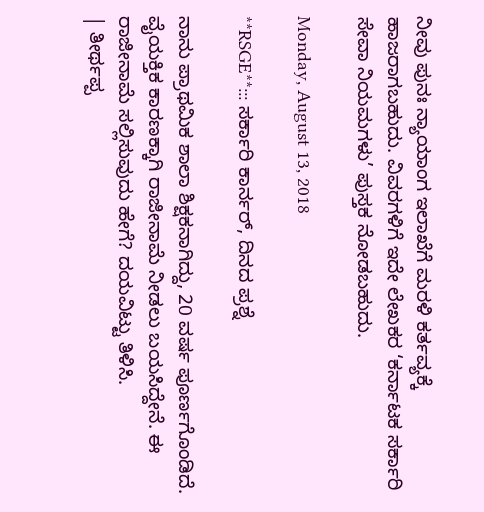ನೀವು ಪುನಃ ನ್ಯಾಯಾಂಗ ಇಲಾಖೆಗೆ ಮರಳಿ ಕರ್ತವ್ಯಕ್ಕೆ ಹಾಜರಾಗಬಹುದು. ವಿವರಗಳಿಗೆ ಇದೇ ಲೇಖಕರ ‘ಕರ್ನಾಟಕ ಸರ್ಕಾರಿ ಸೇವಾ ನಿಯಮಗಳು’ ಪುಸ್ತಕ ನೋಡಬಹುದು.

Monday, August 13, 2018

**RSGE**::: ಸರ್ಕಾರಿ ಕಾರ್ನರ್, ದಿನದ ಪ್ರಶ್ನೆ

ನಾನು ಪ್ರಾಥಮಿಕ ಶಾಲಾ ಶಿಕ್ಷಕನಾಗಿದ್ದು, 20 ವರ್ಷ ಪೂರ್ಣಗೊಂಡಿದೆ. ವೈಯಕ್ತಿಕ ಕಾರಣಕ್ಕಾಗಿ ರಾಜೀನಾಮೆ ನೀಡಲು ಬಯಸಿದ್ದೇನೆ. ಈ ರಾಜೀನಾಮೆ ಸಲ್ಲಿಸುವುದು ಹೇಗೆ? ದಯವಿಟ್ಟು ತಿಳಿಸಿ.
| ತೀರ್ಥಪ್ಪ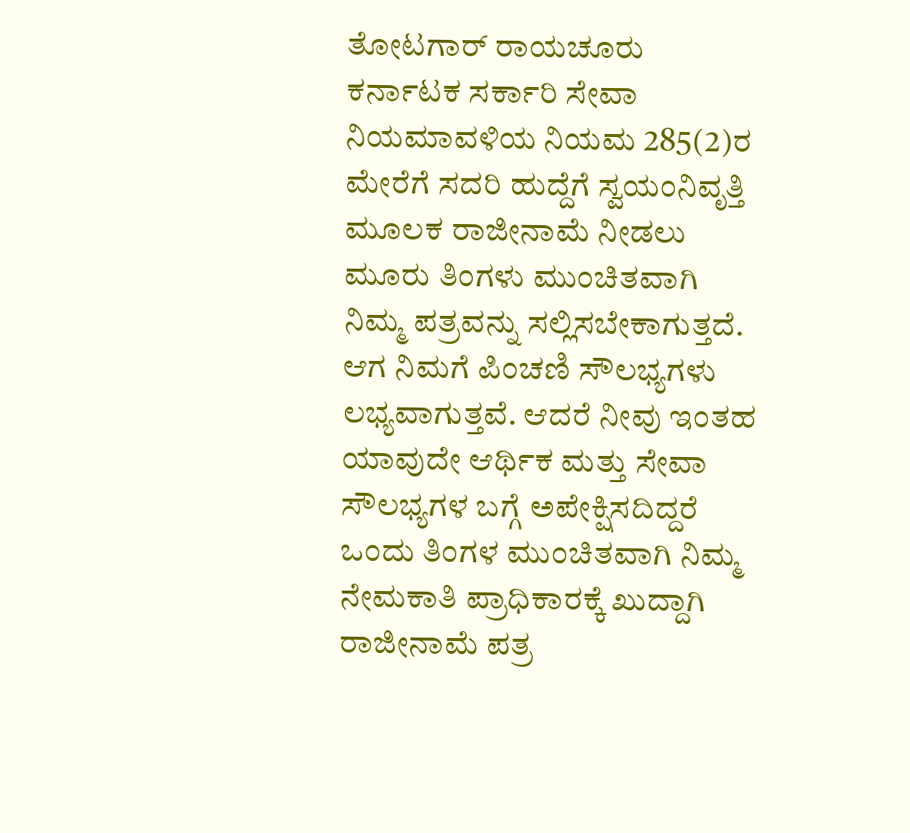ತೋಟಗಾರ್ ರಾಯಚೂರು
ಕರ್ನಾಟಕ ಸರ್ಕಾರಿ ಸೇವಾ ನಿಯಮಾವಳಿಯ ನಿಯಮ 285(2)ರ ಮೇರೆಗೆ ಸದರಿ ಹುದ್ದೆಗೆ ಸ್ವಯಂನಿವೃತ್ತಿ ಮೂಲಕ ರಾಜೀನಾಮೆ ನೀಡಲು ಮೂರು ತಿಂಗಳು ಮುಂಚಿತವಾಗಿ ನಿಮ್ಮ ಪತ್ರವನ್ನು ಸಲ್ಲಿಸಬೇಕಾಗುತ್ತದೆ. ಆಗ ನಿಮಗೆ ಪಿಂಚಣಿ ಸೌಲಭ್ಯಗಳು ಲಭ್ಯವಾಗುತ್ತವೆ. ಆದರೆ ನೀವು ಇಂತಹ ಯಾವುದೇ ಆರ್ಥಿಕ ಮತ್ತು ಸೇವಾ ಸೌಲಭ್ಯಗಳ ಬಗ್ಗೆ ಅಪೇಕ್ಷಿಸದಿದ್ದರೆ ಒಂದು ತಿಂಗಳ ಮುಂಚಿತವಾಗಿ ನಿಮ್ಮ ನೇಮಕಾತಿ ಪ್ರಾಧಿಕಾರಕ್ಕೆ ಖುದ್ದಾಗಿ ರಾಜೀನಾಮೆ ಪತ್ರ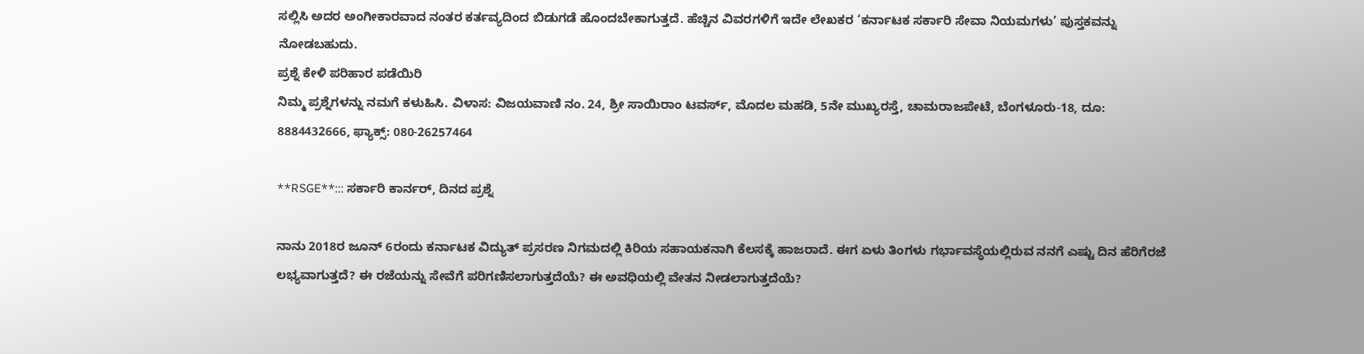ಸಲ್ಲಿಸಿ ಅದರ ಅಂಗೀಕಾರವಾದ ನಂತರ ಕರ್ತವ್ಯದಿಂದ ಬಿಡುಗಡೆ ಹೊಂದಬೇಕಾಗುತ್ತದೆ. ಹೆಚ್ಚಿನ ವಿವರಗಳಿಗೆ ಇದೇ ಲೇಖಕರ ‘ಕರ್ನಾಟಕ ಸರ್ಕಾರಿ ಸೇವಾ ನಿಯಮಗಳು’ ಪುಸ್ತಕವನ್ನು ನೋಡಬಹುದು.
ಪ್ರಶ್ನೆ ಕೇಳಿ ಪರಿಹಾರ ಪಡೆಯಿರಿ
ನಿಮ್ಮ ಪ್ರಶ್ನೆಗಳನ್ನು ನಮಗೆ ಕಳುಹಿಸಿ. ವಿಳಾಸ: ವಿಜಯವಾಣಿ ನಂ. 24, ಶ್ರೀ ಸಾಯಿರಾಂ ಟವರ್ಸ್, ಮೊದಲ ಮಹಡಿ, 5ನೇ ಮುಖ್ಯರಸ್ತೆ, ಚಾಮರಾಜಪೇಟೆ, ಬೆಂಗಳೂರು-18, ದೂ: 8884432666, ಫ್ಯಾಕ್ಸ್: 080-26257464

**RSGE**::: ಸರ್ಕಾರಿ ಕಾರ್ನರ್, ದಿನದ ಪ್ರಶ್ನೆ

ನಾನು 2018ರ ಜೂನ್ 6ರಂದು ಕರ್ನಾಟಕ ವಿದ್ಯುತ್ ಪ್ರಸರಣ ನಿಗಮದಲ್ಲಿ ಕಿರಿಯ ಸಹಾಯಕನಾಗಿ ಕೆಲಸಕ್ಕೆ ಹಾಜರಾದೆ. ಈಗ ಏಳು ತಿಂಗಳು ಗರ್ಭಾವಸ್ಥೆಯಲ್ಲಿರುವ ನನಗೆ ಎಷ್ಟು ದಿನ ಹೆರಿಗೆರಜೆ ಲಭ್ಯವಾಗುತ್ತದೆ? ಈ ರಜೆಯನ್ನು ಸೇವೆಗೆ ಪರಿಗಣಿಸಲಾಗುತ್ತದೆಯೆ? ಈ ಅವಧಿಯಲ್ಲಿ ವೇತನ ನೀಡಲಾಗುತ್ತದೆಯೆ?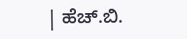| ಹೆಚ್.ಬಿ.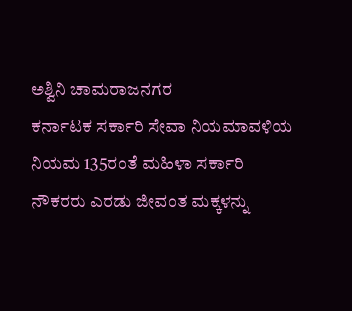ಅಶ್ವಿನಿ ಚಾಮರಾಜನಗರ
ಕರ್ನಾಟಕ ಸರ್ಕಾರಿ ಸೇವಾ ನಿಯಮಾವಳಿಯ ನಿಯಮ 135ರಂತೆ ಮಹಿಳಾ ಸರ್ಕಾರಿ ನೌಕರರು ಎರಡು ಜೀವಂತ ಮಕ್ಕಳನ್ನು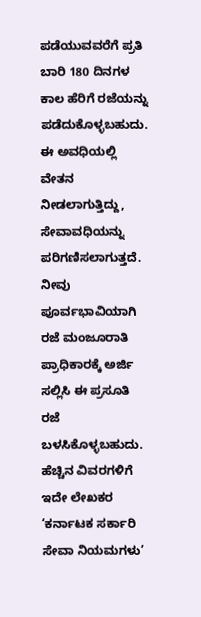ಪಡೆಯುವವರೆಗೆ ಪ್ರತಿ ಬಾರಿ 180 ದಿನಗಳ ಕಾಲ ಹೆರಿಗೆ ರಜೆಯನ್ನು ಪಡೆದುಕೊಳ್ಳಬಹುದು. ಈ ಅವಧಿಯಲ್ಲಿ ವೇತನ ನೀಡಲಾಗುತ್ತಿದ್ದು, ಸೇವಾವಧಿಯನ್ನು ಪರಿಗಣಿಸಲಾಗುತ್ತದೆ. ನೀವು ಪೂರ್ವಭಾವಿಯಾಗಿ ರಜೆ ಮಂಜೂರಾತಿ ಪ್ರಾಧಿಕಾರಕ್ಕೆ ಅರ್ಜಿ ಸಲ್ಲಿಸಿ ಈ ಪ್ರಸೂತಿ ರಜೆ ಬಳಸಿಕೊಳ್ಳಬಹುದು. ಹೆಚ್ಚಿನ ವಿವರಗಳಿಗೆ ಇದೇ ಲೇಖಕರ ‘ಕರ್ನಾಟಕ ಸರ್ಕಾರಿ ಸೇವಾ ನಿಯಮಗಳು’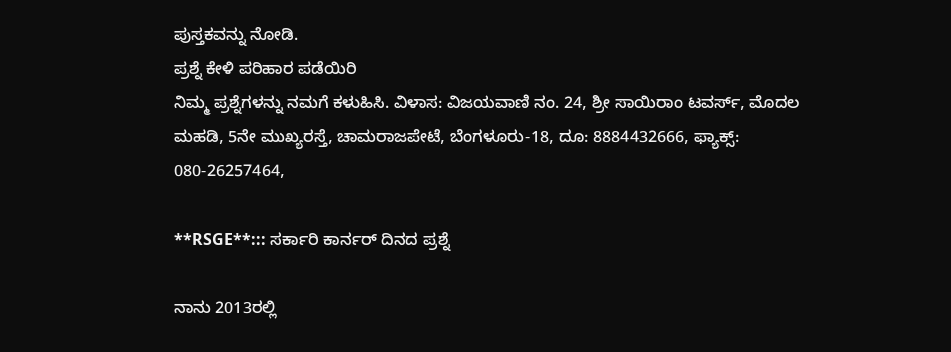ಪುಸ್ತಕವನ್ನು ನೋಡಿ.
ಪ್ರಶ್ನೆ ಕೇಳಿ ಪರಿಹಾರ ಪಡೆಯಿರಿ
ನಿಮ್ಮ ಪ್ರಶ್ನೆಗಳನ್ನು ನಮಗೆ ಕಳುಹಿಸಿ. ವಿಳಾಸ: ವಿಜಯವಾಣಿ ನಂ. 24, ಶ್ರೀ ಸಾಯಿರಾಂ ಟವರ್ಸ್, ಮೊದಲ ಮಹಡಿ, 5ನೇ ಮುಖ್ಯರಸ್ತೆ, ಚಾಮರಾಜಪೇಟೆ, ಬೆಂಗಳೂರು-18, ದೂ: 8884432666, ಫ್ಯಾಕ್ಸ್: 080-26257464,

**RSGE**::: ಸರ್ಕಾರಿ ಕಾರ್ನರ್ ದಿನದ ಪ್ರಶ್ನೆ

ನಾನು 2013ರಲ್ಲಿ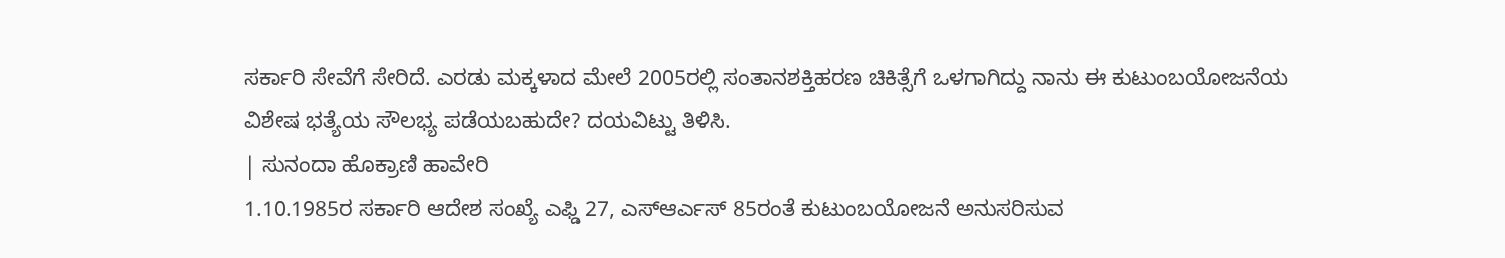ಸರ್ಕಾರಿ ಸೇವೆಗೆ ಸೇರಿದೆ. ಎರಡು ಮಕ್ಕಳಾದ ಮೇಲೆ 2005ರಲ್ಲಿ ಸಂತಾನಶಕ್ತಿಹರಣ ಚಿಕಿತ್ಸೆಗೆ ಒಳಗಾಗಿದ್ದು ನಾನು ಈ ಕುಟುಂಬಯೋಜನೆಯ ವಿಶೇಷ ಭತ್ಯೆಯ ಸೌಲಭ್ಯ ಪಡೆಯಬಹುದೇ? ದಯವಿಟ್ಟು ತಿಳಿಸಿ.
| ಸುನಂದಾ ಹೊಕ್ರಾಣಿ ಹಾವೇರಿ
1.10.1985ರ ಸರ್ಕಾರಿ ಆದೇಶ ಸಂಖ್ಯೆ ಎಫ್ಡಿ 27, ಎಸ್ಆರ್ಎಸ್ 85ರಂತೆ ಕುಟುಂಬಯೋಜನೆ ಅನುಸರಿಸುವ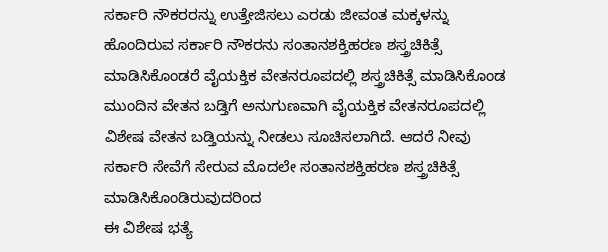ಸರ್ಕಾರಿ ನೌಕರರನ್ನು ಉತ್ತೇಜಿಸಲು ಎರಡು ಜೀವಂತ ಮಕ್ಕಳನ್ನು ಹೊಂದಿರುವ ಸರ್ಕಾರಿ ನೌಕರನು ಸಂತಾನಶಕ್ತಿಹರಣ ಶಸ್ತ್ರಚಿಕಿತ್ಸೆ ಮಾಡಿಸಿಕೊಂಡರೆ ವೈಯಕ್ತಿಕ ವೇತನರೂಪದಲ್ಲಿ ಶಸ್ತ್ರಚಿಕಿತ್ಸೆ ಮಾಡಿಸಿಕೊಂಡ ಮುಂದಿನ ವೇತನ ಬಡ್ತಿಗೆ ಅನುಗುಣವಾಗಿ ವೈಯಕ್ತಿಕ ವೇತನರೂಪದಲ್ಲಿ ವಿಶೇಷ ವೇತನ ಬಡ್ತಿಯನ್ನು ನೀಡಲು ಸೂಚಿಸಲಾಗಿದೆ. ಆದರೆ ನೀವು ಸರ್ಕಾರಿ ಸೇವೆಗೆ ಸೇರುವ ಮೊದಲೇ ಸಂತಾನಶಕ್ತಿಹರಣ ಶಸ್ತ್ರಚಿಕಿತ್ಸೆ ಮಾಡಿಸಿಕೊಂಡಿರುವುದರಿಂದ
ಈ ವಿಶೇಷ ಭತ್ಯೆ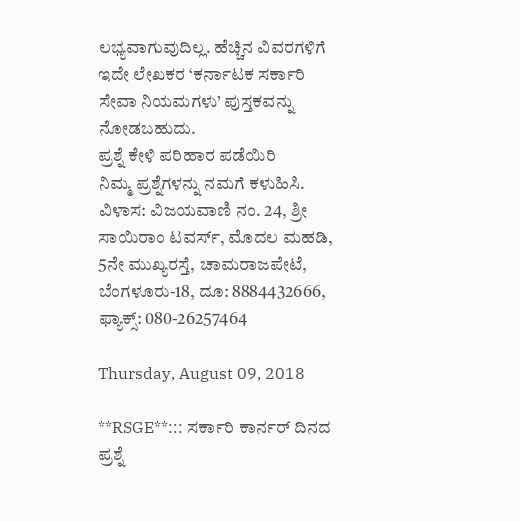ಲಭ್ಯವಾಗುವುದಿಲ್ಲ. ಹೆಚ್ಚಿನ ವಿವರಗಳಿಗೆ ಇದೇ ಲೇಖಕರ ‘ಕರ್ನಾಟಕ ಸರ್ಕಾರಿ ಸೇವಾ ನಿಯಮಗಳು’ ಪುಸ್ತಕವನ್ನು ನೋಡಬಹುದು.
ಪ್ರಶ್ನೆ ಕೇಳಿ ಪರಿಹಾರ ಪಡೆಯಿರಿ
ನಿಮ್ಮ ಪ್ರಶ್ನೆಗಳನ್ನು ನಮಗೆ ಕಳುಹಿಸಿ. ವಿಳಾಸ: ವಿಜಯವಾಣಿ ನಂ. 24, ಶ್ರೀ ಸಾಯಿರಾಂ ಟವರ್ಸ್, ಮೊದಲ ಮಹಡಿ, 5ನೇ ಮುಖ್ಯರಸ್ತೆ, ಚಾಮರಾಜಪೇಟೆ, ಬೆಂಗಳೂರು-18, ದೂ: 8884432666, ಫ್ಯಾಕ್ಸ್: 080-26257464

Thursday, August 09, 2018

**RSGE**::: ಸರ್ಕಾರಿ ಕಾರ್ನರ್ ದಿನದ ಪ್ರಶ್ನೆ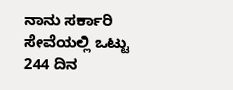ನಾನು ಸರ್ಕಾರಿ ಸೇವೆಯಲ್ಲಿ ಒಟ್ಟು 244 ದಿನ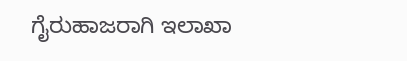ಗೈರುಹಾಜರಾಗಿ ಇಲಾಖಾ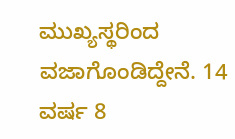ಮುಖ್ಯಸ್ಥರಿಂದ ವಜಾಗೊಂಡಿದ್ದೇನೆ. 14 ವರ್ಷ 8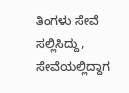ತಿಂಗಳು ಸೇವೆ ಸಲ್ಲಿಸಿದ್ದು, ಸೇವೆಯಲ್ಲಿದ್ದಾಗ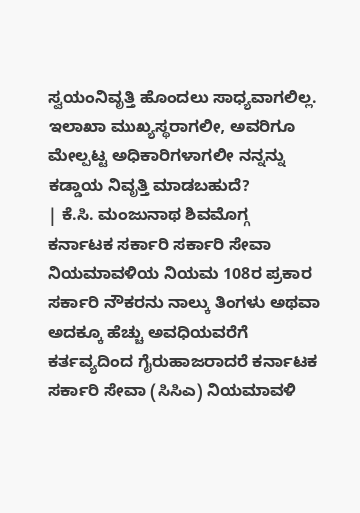ಸ್ವಯಂನಿವೃತ್ತಿ ಹೊಂದಲು ಸಾಧ್ಯವಾಗಲಿಲ್ಲ. ಇಲಾಖಾ ಮುಖ್ಯಸ್ಥರಾಗಲೀ, ಅವರಿಗೂ ಮೇಲ್ಪಟ್ಟ ಅಧಿಕಾರಿಗಳಾಗಲೀ ನನ್ನನ್ನು ಕಡ್ಡಾಯ ನಿವೃತ್ತಿ ಮಾಡಬಹುದೆ?
| ಕೆ.ಸಿ. ಮಂಜುನಾಥ ಶಿವಮೊಗ್ಗ
ಕರ್ನಾಟಕ ಸರ್ಕಾರಿ ಸರ್ಕಾರಿ ಸೇವಾ ನಿಯಮಾವಳಿಯ ನಿಯಮ 108ರ ಪ್ರಕಾರ ಸರ್ಕಾರಿ ನೌಕರನು ನಾಲ್ಕು ತಿಂಗಳು ಅಥವಾ ಅದಕ್ಕೂ ಹೆಚ್ಚು ಅವಧಿಯವರೆಗೆ ಕರ್ತವ್ಯದಿಂದ ಗೈರುಹಾಜರಾದರೆ ಕರ್ನಾಟಕ ಸರ್ಕಾರಿ ಸೇವಾ (ಸಿಸಿಎ) ನಿಯಮಾವಳಿ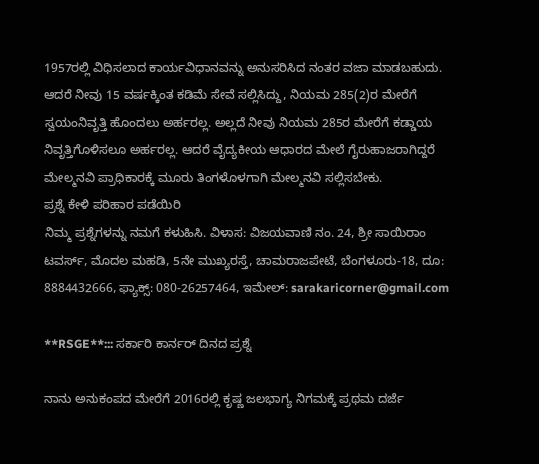1957ರಲ್ಲಿ ವಿಧಿಸಲಾದ ಕಾರ್ಯವಿಧಾನವನ್ನು ಅನುಸರಿಸಿದ ನಂತರ ವಜಾ ಮಾಡಬಹುದು. ಆದರೆ ನೀವು 15 ವರ್ಷಕ್ಕಿಂತ ಕಡಿಮೆ ಸೇವೆ ಸಲ್ಲಿಸಿದ್ದು, ನಿಯಮ 285(2)ರ ಮೇರೆಗೆ ಸ್ವಯಂನಿವೃತ್ತಿ ಹೊಂದಲು ಅರ್ಹರಲ್ಲ. ಅಲ್ಲದೆ ನೀವು ನಿಯಮ 285ರ ಮೇರೆಗೆ ಕಡ್ಡಾಯ ನಿವೃತ್ತಿಗೊಳಿಸಲೂ ಅರ್ಹರಲ್ಲ. ಆದರೆ ವೈದ್ಯಕೀಯ ಆಧಾರದ ಮೇಲೆ ಗೈರುಹಾಜರಾಗಿದ್ದರೆ ಮೇಲ್ಮನವಿ ಪ್ರಾಧಿಕಾರಕ್ಕೆ ಮೂರು ತಿಂಗಳೊಳಗಾಗಿ ಮೇಲ್ಮನವಿ ಸಲ್ಲಿಸಬೇಕು.
ಪ್ರಶ್ನೆ ಕೇಳಿ ಪರಿಹಾರ ಪಡೆಯಿರಿ
ನಿಮ್ಮ ಪ್ರಶ್ನೆಗಳನ್ನು ನಮಗೆ ಕಳುಹಿಸಿ. ವಿಳಾಸ: ವಿಜಯವಾಣಿ ನಂ. 24, ಶ್ರೀ ಸಾಯಿರಾಂ ಟವರ್ಸ್, ಮೊದಲ ಮಹಡಿ, 5ನೇ ಮುಖ್ಯರಸ್ತೆ, ಚಾಮರಾಜಪೇಟೆ, ಬೆಂಗಳೂರು-18, ದೂ: 8884432666, ಫ್ಯಾಕ್ಸ್: 080-26257464, ಇಮೇಲ್: sarakaricorner@gmail.com

**RSGE**::: ಸರ್ಕಾರಿ ಕಾರ್ನರ್ ದಿನದ ಪ್ರಶ್ನೆ

ನಾನು ಅನುಕಂಪದ ಮೇರೆಗೆ 2016ರಲ್ಲಿ ಕೃಷ್ಣ ಜಲಭಾಗ್ಯ ನಿಗಮಕ್ಕೆ ಪ್ರಥಮ ದರ್ಜೆ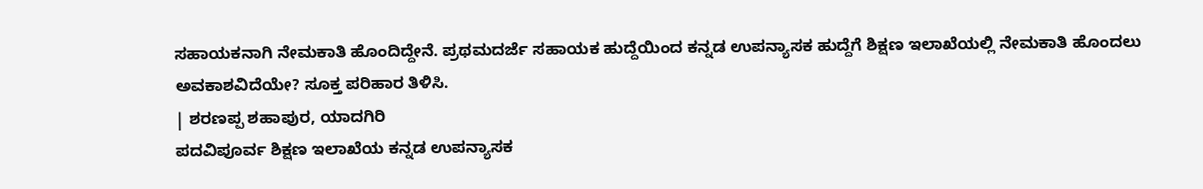ಸಹಾಯಕನಾಗಿ ನೇಮಕಾತಿ ಹೊಂದಿದ್ದೇನೆ. ಪ್ರಥಮದರ್ಜೆ ಸಹಾಯಕ ಹುದ್ದೆಯಿಂದ ಕನ್ನಡ ಉಪನ್ಯಾಸಕ ಹುದ್ದೆಗೆ ಶಿಕ್ಷಣ ಇಲಾಖೆಯಲ್ಲಿ ನೇಮಕಾತಿ ಹೊಂದಲು ಅವಕಾಶವಿದೆಯೇ? ಸೂಕ್ತ ಪರಿಹಾರ ತಿಳಿಸಿ.
| ಶರಣಪ್ಪ ಶಹಾಪುರ, ಯಾದಗಿರಿ
ಪದವಿಪೂರ್ವ ಶಿಕ್ಷಣ ಇಲಾಖೆಯ ಕನ್ನಡ ಉಪನ್ಯಾಸಕ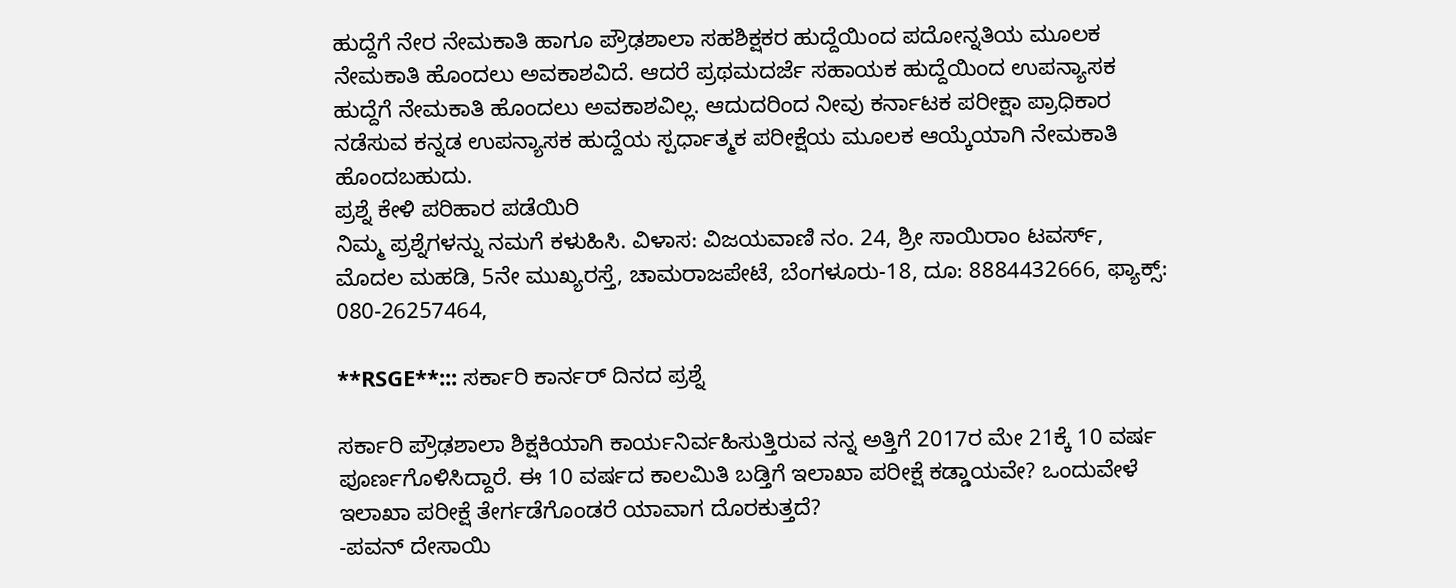ಹುದ್ದೆಗೆ ನೇರ ನೇಮಕಾತಿ ಹಾಗೂ ಪ್ರೌಢಶಾಲಾ ಸಹಶಿಕ್ಷಕರ ಹುದ್ದೆಯಿಂದ ಪದೋನ್ನತಿಯ ಮೂಲಕ ನೇಮಕಾತಿ ಹೊಂದಲು ಅವಕಾಶವಿದೆ. ಆದರೆ ಪ್ರಥಮದರ್ಜೆ ಸಹಾಯಕ ಹುದ್ದೆಯಿಂದ ಉಪನ್ಯಾಸಕ ಹುದ್ದೆಗೆ ನೇಮಕಾತಿ ಹೊಂದಲು ಅವಕಾಶವಿಲ್ಲ. ಆದುದರಿಂದ ನೀವು ಕರ್ನಾಟಕ ಪರೀಕ್ಷಾ ಪ್ರಾಧಿಕಾರ ನಡೆಸುವ ಕನ್ನಡ ಉಪನ್ಯಾಸಕ ಹುದ್ದೆಯ ಸ್ಪರ್ಧಾತ್ಮಕ ಪರೀಕ್ಷೆಯ ಮೂಲಕ ಆಯ್ಕೆಯಾಗಿ ನೇಮಕಾತಿ ಹೊಂದಬಹುದು.
ಪ್ರಶ್ನೆ ಕೇಳಿ ಪರಿಹಾರ ಪಡೆಯಿರಿ
ನಿಮ್ಮ ಪ್ರಶ್ನೆಗಳನ್ನು ನಮಗೆ ಕಳುಹಿಸಿ. ವಿಳಾಸ: ವಿಜಯವಾಣಿ ನಂ. 24, ಶ್ರೀ ಸಾಯಿರಾಂ ಟವರ್ಸ್, ಮೊದಲ ಮಹಡಿ, 5ನೇ ಮುಖ್ಯರಸ್ತೆ, ಚಾಮರಾಜಪೇಟೆ, ಬೆಂಗಳೂರು-18, ದೂ: 8884432666, ಫ್ಯಾಕ್ಸ್: 080-26257464,

**RSGE**::: ಸರ್ಕಾರಿ ಕಾರ್ನರ್ ದಿನದ ಪ್ರಶ್ನೆ

ಸರ್ಕಾರಿ ಪ್ರೌಢಶಾಲಾ ಶಿಕ್ಷಕಿಯಾಗಿ ಕಾರ್ಯನಿರ್ವಹಿಸುತ್ತಿರುವ ನನ್ನ ಅತ್ತಿಗೆ 2017ರ ಮೇ 21ಕ್ಕೆ 10 ವರ್ಷ ಪೂರ್ಣಗೊಳಿಸಿದ್ದಾರೆ. ಈ 10 ವರ್ಷದ ಕಾಲಮಿತಿ ಬಡ್ತಿಗೆ ಇಲಾಖಾ ಪರೀಕ್ಷೆ ಕಡ್ಡಾಯವೇ? ಒಂದುವೇಳೆ ಇಲಾಖಾ ಪರೀಕ್ಷೆ ತೇರ್ಗಡೆಗೊಂಡರೆ ಯಾವಾಗ ದೊರಕುತ್ತದೆ?
-ಪವನ್ ದೇಸಾಯಿ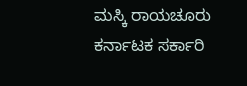ಮಸ್ಕಿ ರಾಯಚೂರು
ಕರ್ನಾಟಕ ಸರ್ಕಾರಿ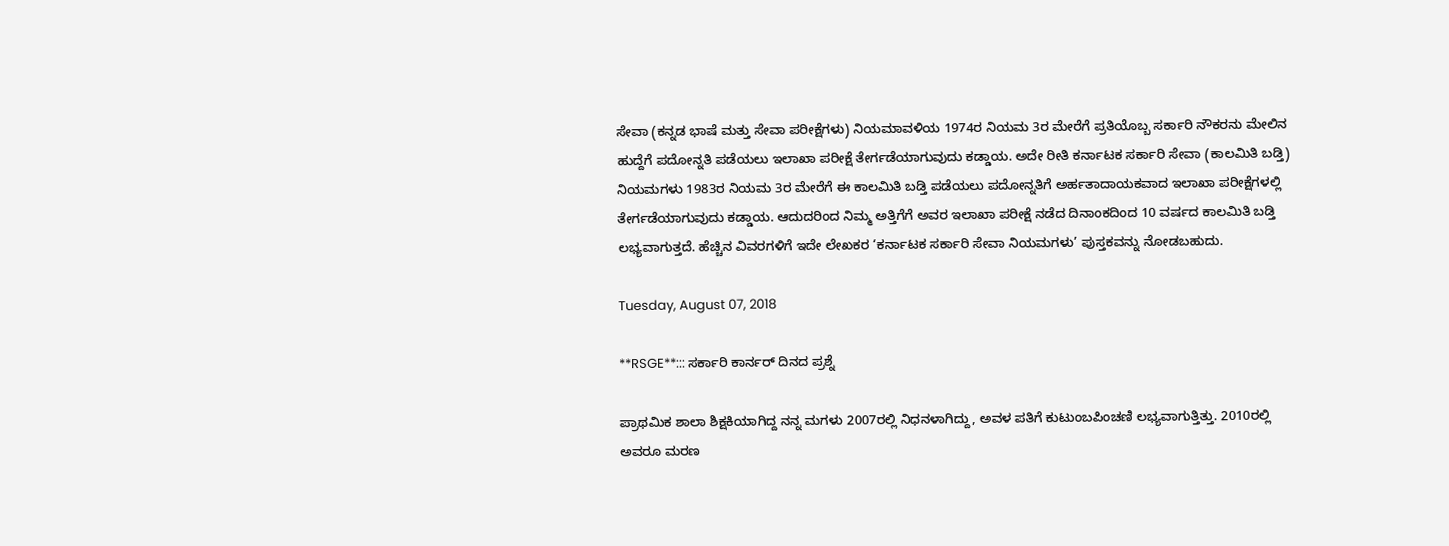ಸೇವಾ (ಕನ್ನಡ ಭಾಷೆ ಮತ್ತು ಸೇವಾ ಪರೀಕ್ಷೆಗಳು) ನಿಯಮಾವಳಿಯ 1974ರ ನಿಯಮ 3ರ ಮೇರೆಗೆ ಪ್ರತಿಯೊಬ್ಬ ಸರ್ಕಾರಿ ನೌಕರನು ಮೇಲಿನ ಹುದ್ದೆಗೆ ಪದೋನ್ನತಿ ಪಡೆಯಲು ಇಲಾಖಾ ಪರೀಕ್ಷೆ ತೇರ್ಗಡೆಯಾಗುವುದು ಕಡ್ಡಾಯ. ಅದೇ ರೀತಿ ಕರ್ನಾಟಕ ಸರ್ಕಾರಿ ಸೇವಾ (ಕಾಲಮಿತಿ ಬಡ್ತಿ) ನಿಯಮಗಳು 1983ರ ನಿಯಮ 3ರ ಮೇರೆಗೆ ಈ ಕಾಲಮಿತಿ ಬಡ್ತಿ ಪಡೆಯಲು ಪದೋನ್ನತಿಗೆ ಅರ್ಹತಾದಾಯಕವಾದ ಇಲಾಖಾ ಪರೀಕ್ಷೆಗಳಲ್ಲಿ ತೇರ್ಗಡೆಯಾಗುವುದು ಕಡ್ಡಾಯ. ಆದುದರಿಂದ ನಿಮ್ಮ ಅತ್ತಿಗೆಗೆ ಅವರ ಇಲಾಖಾ ಪರೀಕ್ಷೆ ನಡೆದ ದಿನಾಂಕದಿಂದ 10 ವರ್ಷದ ಕಾಲಮಿತಿ ಬಡ್ತಿ ಲಭ್ಯವಾಗುತ್ತದೆ. ಹೆಚ್ಚಿನ ವಿವರಗಳಿಗೆ ಇದೇ ಲೇಖಕರ ‘ಕರ್ನಾಟಕ ಸರ್ಕಾರಿ ಸೇವಾ ನಿಯಮಗಳು’ ಪುಸ್ತಕವನ್ನು ನೋಡಬಹುದು.

Tuesday, August 07, 2018

**RSGE**::: ಸರ್ಕಾರಿ ಕಾರ್ನರ್ ದಿನದ ಪ್ರಶ್ನೆ

ಪ್ರಾಥಮಿಕ ಶಾಲಾ ಶಿಕ್ಷಕಿಯಾಗಿದ್ದ ನನ್ನ ಮಗಳು 2007ರಲ್ಲಿ ನಿಧನಳಾಗಿದ್ದು, ಅವಳ ಪತಿಗೆ ಕುಟುಂಬಪಿಂಚಣಿ ಲಭ್ಯವಾಗುತ್ತಿತ್ತು. 2010ರಲ್ಲಿ ಅವರೂ ಮರಣ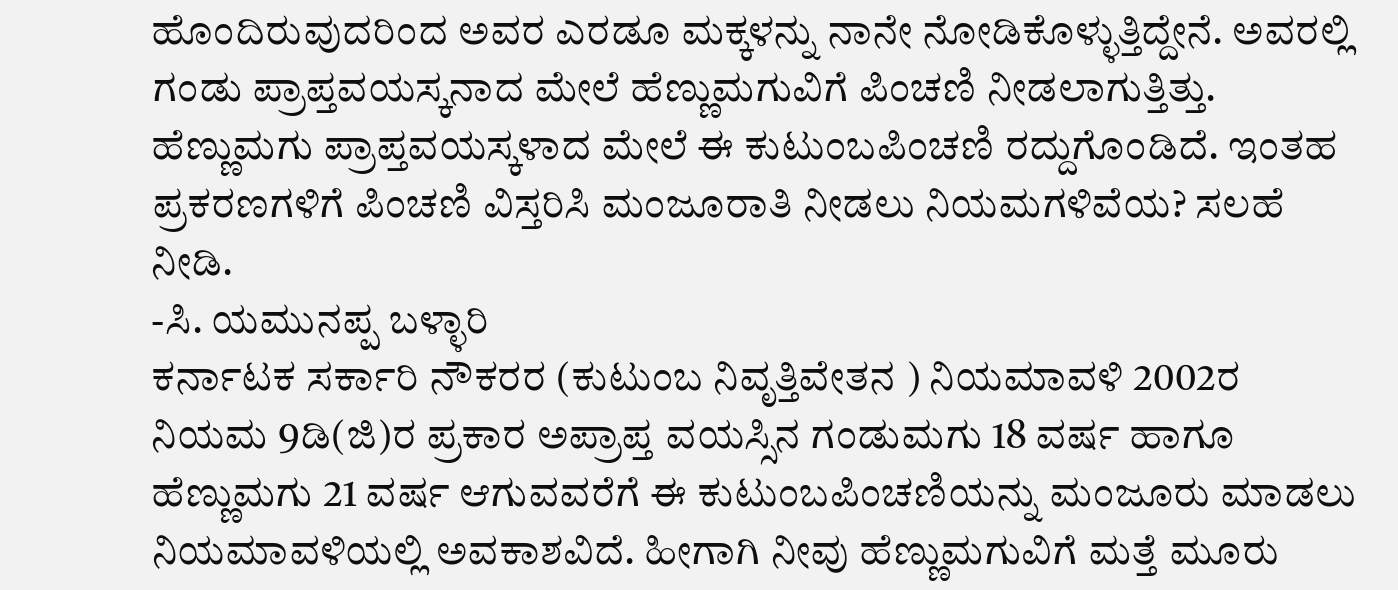ಹೊಂದಿರುವುದರಿಂದ ಅವರ ಎರಡೂ ಮಕ್ಕಳನ್ನು ನಾನೇ ನೋಡಿಕೊಳ್ಳುತ್ತಿದ್ದೇನೆ. ಅವರಲ್ಲಿ ಗಂಡು ಪ್ರಾಪ್ತವಯಸ್ಕನಾದ ಮೇಲೆ ಹೆಣ್ಣುಮಗುವಿಗೆ ಪಿಂಚಣಿ ನೀಡಲಾಗುತ್ತಿತ್ತು. ಹೆಣ್ಣುಮಗು ಪ್ರಾಪ್ತವಯಸ್ಕಳಾದ ಮೇಲೆ ಈ ಕುಟುಂಬಪಿಂಚಣಿ ರದ್ದುಗೊಂಡಿದೆ. ಇಂತಹ ಪ್ರಕರಣಗಳಿಗೆ ಪಿಂಚಣಿ ವಿಸ್ತರಿಸಿ ಮಂಜೂರಾತಿ ನೀಡಲು ನಿಯಮಗಳಿವೆಯ? ಸಲಹೆ ನೀಡಿ.
-ಸಿ. ಯಮುನಪ್ಪ ಬಳ್ಳಾರಿ
ಕರ್ನಾಟಕ ಸರ್ಕಾರಿ ನೌಕರರ (ಕುಟುಂಬ ನಿವೃತ್ತಿವೇತನ ) ನಿಯಮಾವಳಿ 2002ರ ನಿಯಮ 9ಡಿ(ಜಿ)ರ ಪ್ರಕಾರ ಅಪ್ರಾಪ್ತ ವಯಸ್ಸಿನ ಗಂಡುಮಗು 18 ವರ್ಷ ಹಾಗೂ ಹೆಣ್ಣುಮಗು 21 ವರ್ಷ ಆಗುವವರೆಗೆ ಈ ಕುಟುಂಬಪಿಂಚಣಿಯನ್ನು ಮಂಜೂರು ಮಾಡಲು ನಿಯಮಾವಳಿಯಲ್ಲಿ ಅವಕಾಶವಿದೆ. ಹೀಗಾಗಿ ನೀವು ಹೆಣ್ಣುಮಗುವಿಗೆ ಮತ್ತೆ ಮೂರು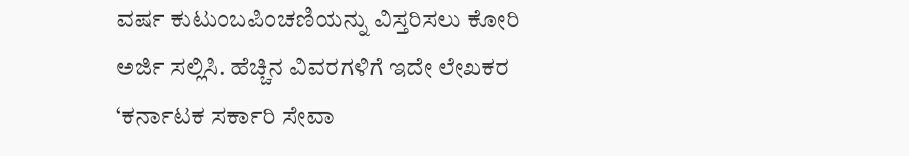ವರ್ಷ ಕುಟುಂಬಪಿಂಚಣಿಯನ್ನು ವಿಸ್ತರಿಸಲು ಕೋರಿ ಅರ್ಜಿ ಸಲ್ಲಿಸಿ. ಹೆಚ್ಚಿನ ವಿವರಗಳಿಗೆ ಇದೇ ಲೇಖಕರ ‘ಕರ್ನಾಟಕ ಸರ್ಕಾರಿ ಸೇವಾ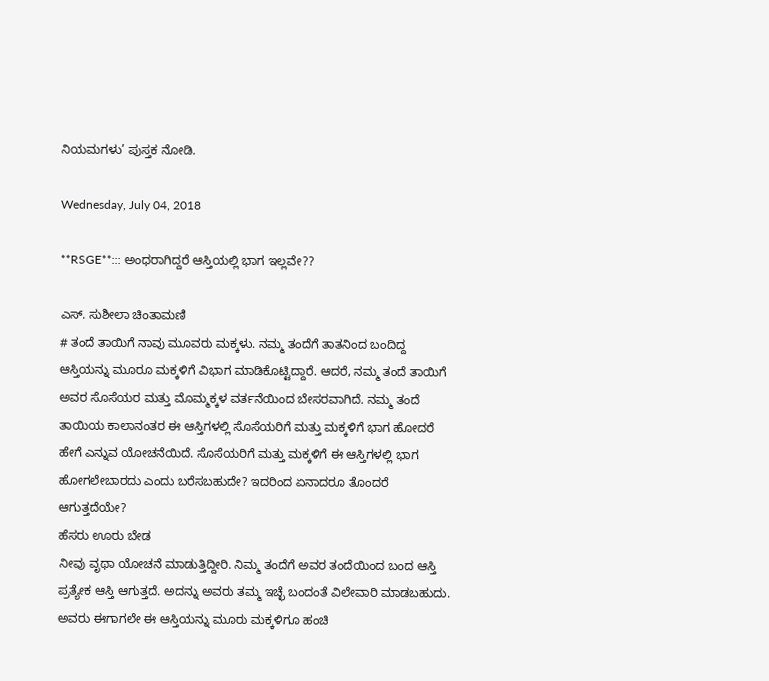ನಿಯಮಗಳು’ ಪುಸ್ತಕ ನೋಡಿ.

Wednesday, July 04, 2018

**RSGE**::: ಅಂಧರಾಗಿದ್ದರೆ ಆಸ್ತಿಯಲ್ಲಿ ಭಾಗ ಇಲ್ಲವೇ??

ಎಸ್. ಸುಶೀಲಾ ಚಿಂತಾಮಣಿ
# ತಂದೆ ತಾಯಿಗೆ ನಾವು ಮೂವರು ಮಕ್ಕಳು. ನಮ್ಮ ತಂದೆಗೆ ತಾತನಿಂದ ಬಂದಿದ್ದ ಆಸ್ತಿಯನ್ನು ಮೂರೂ ಮಕ್ಕಳಿಗೆ ವಿಭಾಗ ಮಾಡಿಕೊಟ್ಟಿದ್ದಾರೆ. ಆದರೆ, ನಮ್ಮ ತಂದೆ ತಾಯಿಗೆ ಅವರ ಸೊಸೆಯರ ಮತ್ತು ಮೊಮ್ಮಕ್ಕಳ ವರ್ತನೆಯಿಂದ ಬೇಸರವಾಗಿದೆ. ನಮ್ಮ ತಂದೆ ತಾಯಿಯ ಕಾಲಾನಂತರ ಈ ಆಸ್ತಿಗಳಲ್ಲಿ ಸೊಸೆಯರಿಗೆ ಮತ್ತು ಮಕ್ಕಳಿಗೆ ಭಾಗ ಹೋದರೆ ಹೇಗೆ ಎನ್ನುವ ಯೋಚನೆಯಿದೆ. ಸೊಸೆಯರಿಗೆ ಮತ್ತು ಮಕ್ಕಳಿಗೆ ಈ ಆಸ್ತಿಗಳಲ್ಲಿ ಭಾಗ ಹೋಗಲೇಬಾರದು ಎಂದು ಬರೆಸಬಹುದೇ? ಇದರಿಂದ ಏನಾದರೂ ತೊಂದರೆ ಆಗುತ್ತದೆಯೇ?
ಹೆಸರು ಊರು ಬೇಡ
ನೀವು ವೃಥಾ ಯೋಚನೆ ಮಾಡುತ್ತಿದ್ದೀರಿ. ನಿಮ್ಮ ತಂದೆಗೆ ಅವರ ತಂದೆಯಿಂದ ಬಂದ ಆಸ್ತಿ ಪ್ರತ್ಯೇಕ ಆಸ್ತಿ ಆಗುತ್ತದೆ. ಅದನ್ನು ಅವರು ತಮ್ಮ ಇಚ್ಛೆ ಬಂದಂತೆ ವಿಲೇವಾರಿ ಮಾಡಬಹುದು. ಅವರು ಈಗಾಗಲೇ ಈ ಆಸ್ತಿಯನ್ನು ಮೂರು ಮಕ್ಕಳಿಗೂ ಹಂಚಿ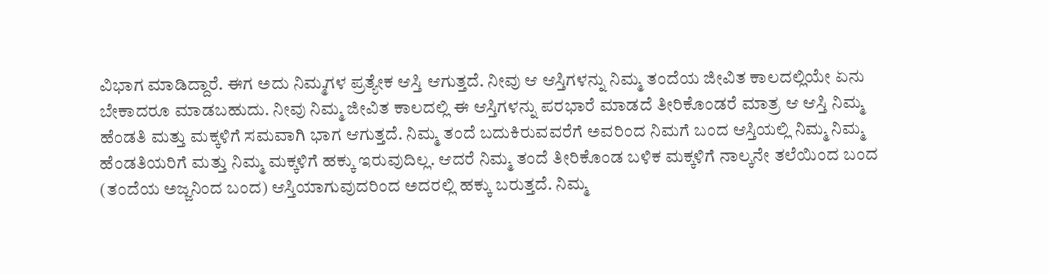ವಿಭಾಗ ಮಾಡಿದ್ದಾರೆ. ಈಗ ಅದು ನಿಮ್ಮಗಳ ಪ್ರತ್ಯೇಕ ಆಸ್ತಿ ಆಗುತ್ತದೆ. ನೀವು ಆ ಆಸ್ತಿಗಳನ್ನು ನಿಮ್ಮ ತಂದೆಯ ಜೀವಿತ ಕಾಲದಲ್ಲಿಯೇ ಏನು ಬೇಕಾದರೂ ಮಾಡಬಹುದು. ನೀವು ನಿಮ್ಮ ಜೀವಿತ ಕಾಲದಲ್ಲಿ ಈ ಆಸ್ತಿಗಳನ್ನು ಪರಭಾರೆ ಮಾಡದೆ ತೀರಿಕೊಂಡರೆ ಮಾತ್ರ ಆ ಆಸ್ತಿ ನಿಮ್ಮ ಹೆಂಡತಿ ಮತ್ತು ಮಕ್ಕಳಿಗೆ ಸಮವಾಗಿ ಭಾಗ ಆಗುತ್ತದೆ. ನಿಮ್ಮ ತಂದೆ ಬದುಕಿರುವವರೆಗೆ ಅವರಿಂದ ನಿಮಗೆ ಬಂದ ಆಸ್ತಿಯಲ್ಲಿ ನಿಮ್ಮ ನಿಮ್ಮ ಹೆಂಡತಿಯರಿಗೆ ಮತ್ತು ನಿಮ್ಮ ಮಕ್ಕಳಿಗೆ ಹಕ್ಕು ಇರುವುದಿಲ್ಲ. ಆದರೆ ನಿಮ್ಮ ತಂದೆ ತೀರಿಕೊಂಡ ಬಳಿಕ ಮಕ್ಕಳಿಗೆ ನಾಲ್ಕನೇ ತಲೆಯಿಂದ ಬಂದ (ತಂದೆಯ ಅಜ್ಜನಿಂದ ಬಂದ) ಆಸ್ತಿಯಾಗುವುದರಿಂದ ಅದರಲ್ಲಿ ಹಕ್ಕು ಬರುತ್ತದೆ. ನಿಮ್ಮ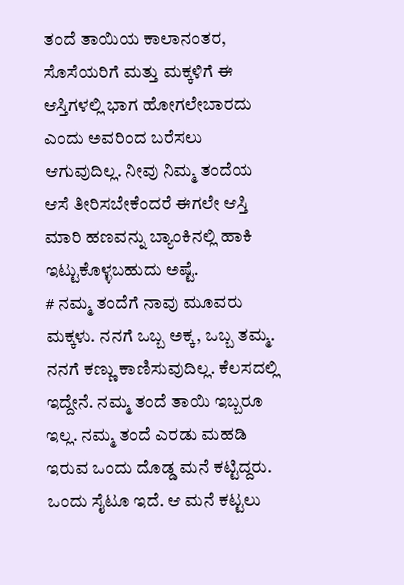ತಂದೆ ತಾಯಿಯ ಕಾಲಾನಂತರ, ಸೊಸೆಯರಿಗೆ ಮತ್ತು ಮಕ್ಕಳಿಗೆ ಈ ಆಸ್ತಿಗಳಲ್ಲಿ ಭಾಗ ಹೋಗಲೇಬಾರದು ಎಂದು ಅವರಿಂದ ಬರೆಸಲು ಆಗುವುದಿಲ್ಲ. ನೀವು ನಿಮ್ಮ ತಂದೆಯ ಆಸೆ ತೀರಿಸಬೇಕೆಂದರೆ ಈಗಲೇ ಆಸ್ತಿ ಮಾರಿ ಹಣವನ್ನು ಬ್ಯಾಂಕಿನಲ್ಲಿ ಹಾಕಿ ಇಟ್ಟುಕೊಳ್ಳಬಹುದು ಅಷ್ಟೆ.
# ನಮ್ಮ ತಂದೆಗೆ ನಾವು ಮೂವರು ಮಕ್ಕಳು. ನನಗೆ ಒಬ್ಬ ಅಕ್ಕ, ಒಬ್ಬ ತಮ್ಮ. ನನಗೆ ಕಣ್ಣು ಕಾಣಿಸುವುದಿಲ್ಲ. ಕೆಲಸದಲ್ಲಿ ಇದ್ದೇನೆ. ನಮ್ಮ ತಂದೆ ತಾಯಿ ಇಬ್ಬರೂ ಇಲ್ಲ. ನಮ್ಮ ತಂದೆ ಎರಡು ಮಹಡಿ ಇರುವ ಒಂದು ದೊಡ್ಡ ಮನೆ ಕಟ್ಟಿದ್ದರು. ಒಂದು ಸೈಟೂ ಇದೆ. ಆ ಮನೆ ಕಟ್ಟಲು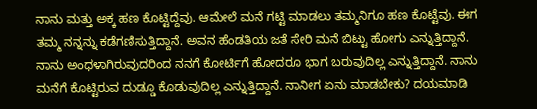ನಾನು ಮತ್ತು ಅಕ್ಕ ಹಣ ಕೊಟ್ಟಿದ್ದೆವು. ಆಮೇಲೆ ಮನೆ ಗಟ್ಟಿ ಮಾಡಲು ತಮ್ಮನಿಗೂ ಹಣ ಕೊಟ್ಟೆವು. ಈಗ ತಮ್ಮ ನನ್ನನ್ನು ಕಡೆಗಣಿಸುತ್ತಿದ್ದಾನೆ. ಅವನ ಹೆಂಡತಿಯ ಜತೆ ಸೇರಿ ಮನೆ ಬಿಟ್ಟು ಹೋಗು ಎನ್ನುತ್ತಿದ್ದಾನೆ. ನಾನು ಅಂಧಳಾಗಿರುವುದರಿಂದ ನನಗೆ ಕೋರ್ಟಿಗೆ ಹೋದರೂ ಭಾಗ ಬರುವುದಿಲ್ಲ ಎನ್ನುತ್ತಿದ್ದಾನೆ. ನಾನು ಮನೆಗೆ ಕೊಟ್ಟಿರುವ ದುಡ್ಡೂ ಕೊಡುವುದಿಲ್ಲ ಎನ್ನುತ್ತಿದ್ದಾನೆ. ನಾನೀಗ ಏನು ಮಾಡಬೇಕು? ದಯಮಾಡಿ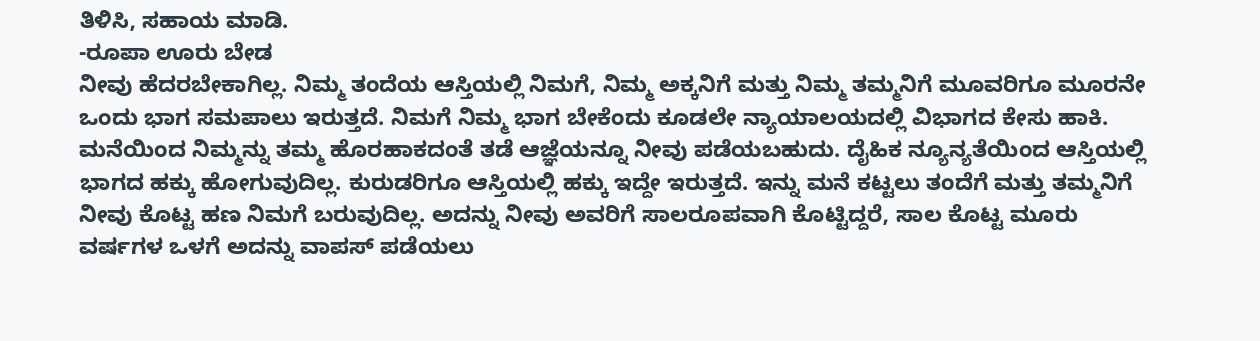ತಿಳಿಸಿ, ಸಹಾಯ ಮಾಡಿ.
-ರೂಪಾ ಊರು ಬೇಡ
ನೀವು ಹೆದರಬೇಕಾಗಿಲ್ಲ. ನಿಮ್ಮ ತಂದೆಯ ಆಸ್ತಿಯಲ್ಲಿ ನಿಮಗೆ, ನಿಮ್ಮ ಅಕ್ಕನಿಗೆ ಮತ್ತು ನಿಮ್ಮ ತಮ್ಮನಿಗೆ ಮೂವರಿಗೂ ಮೂರನೇ ಒಂದು ಭಾಗ ಸಮಪಾಲು ಇರುತ್ತದೆ. ನಿಮಗೆ ನಿಮ್ಮ ಭಾಗ ಬೇಕೆಂದು ಕೂಡಲೇ ನ್ಯಾಯಾಲಯದಲ್ಲಿ ವಿಭಾಗದ ಕೇಸು ಹಾಕಿ. ಮನೆಯಿಂದ ನಿಮ್ಮನ್ನು ತಮ್ಮ ಹೊರಹಾಕದಂತೆ ತಡೆ ಆಜ್ಞೆಯನ್ನೂ ನೀವು ಪಡೆಯಬಹುದು. ದೈಹಿಕ ನ್ಯೂನ್ಯತೆಯಿಂದ ಆಸ್ತಿಯಲ್ಲಿ ಭಾಗದ ಹಕ್ಕು ಹೋಗುವುದಿಲ್ಲ. ಕುರುಡರಿಗೂ ಆಸ್ತಿಯಲ್ಲಿ ಹಕ್ಕು ಇದ್ದೇ ಇರುತ್ತದೆ. ಇನ್ನು ಮನೆ ಕಟ್ಟಲು ತಂದೆಗೆ ಮತ್ತು ತಮ್ಮನಿಗೆ ನೀವು ಕೊಟ್ಟ ಹಣ ನಿಮಗೆ ಬರುವುದಿಲ್ಲ. ಅದನ್ನು ನೀವು ಅವರಿಗೆ ಸಾಲರೂಪವಾಗಿ ಕೊಟ್ಟಿದ್ದರೆ, ಸಾಲ ಕೊಟ್ಟ ಮೂರು ವರ್ಷಗಳ ಒಳಗೆ ಅದನ್ನು ವಾಪಸ್ ಪಡೆಯಲು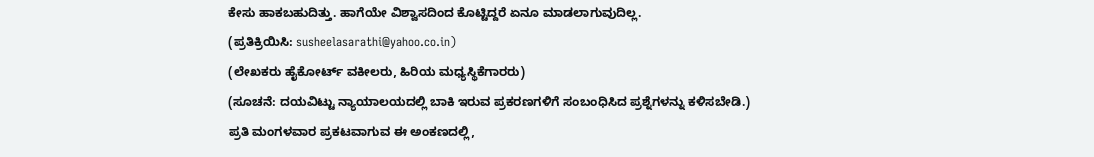ಕೇಸು ಹಾಕಬಹುದಿತ್ತು. ಹಾಗೆಯೇ ವಿಶ್ವಾಸದಿಂದ ಕೊಟ್ಟಿದ್ದರೆ ಏನೂ ಮಾಡಲಾಗುವುದಿಲ್ಲ.
(ಪ್ರತಿಕ್ರಿಯಿಸಿ: susheelasarathi@yahoo.co.in)
(ಲೇಖಕರು ಹೈಕೋರ್ಟ್ ವಕೀಲರು, ಹಿರಿಯ ಮಧ್ಯಸ್ಥಿಕೆಗಾರರು)
(ಸೂಚನೆ: ದಯವಿಟ್ಟು ನ್ಯಾಯಾಲಯದಲ್ಲಿ ಬಾಕಿ ಇರುವ ಪ್ರಕರಣಗಳಿಗೆ ಸಂಬಂಧಿಸಿದ ಪ್ರಶ್ನೆಗಳನ್ನು ಕಳಿಸಬೇಡಿ.)
ಪ್ರತಿ ಮಂಗಳವಾರ ಪ್ರಕಟವಾಗುವ ಈ ಅಂಕಣದಲ್ಲಿ,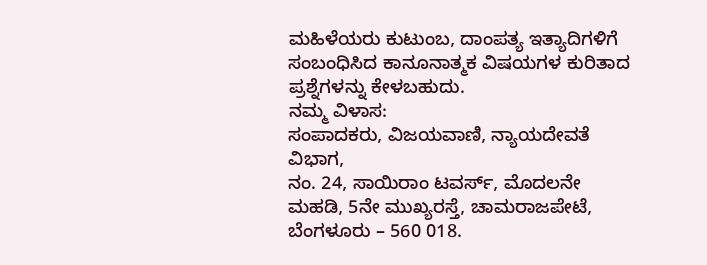ಮಹಿಳೆಯರು ಕುಟುಂಬ, ದಾಂಪತ್ಯ ಇತ್ಯಾದಿಗಳಿಗೆ ಸಂಬಂಧಿಸಿದ ಕಾನೂನಾತ್ಮಕ ವಿಷಯಗಳ ಕುರಿತಾದ ಪ್ರಶ್ನೆಗಳನ್ನು ಕೇಳಬಹುದು.
ನಮ್ಮ ವಿಳಾಸ:
ಸಂಪಾದಕರು, ವಿಜಯವಾಣಿ, ನ್ಯಾಯದೇವತೆ ವಿಭಾಗ,
ನಂ. 24, ಸಾಯಿರಾಂ ಟವರ್ಸ್, ಮೊದಲನೇ ಮಹಡಿ, 5ನೇ ಮುಖ್ಯರಸ್ತೆ, ಚಾಮರಾಜಪೇಟೆ, ಬೆಂಗಳೂರು – 560 018.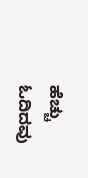ಹೆಚ್ಚು ಓದಿದವು